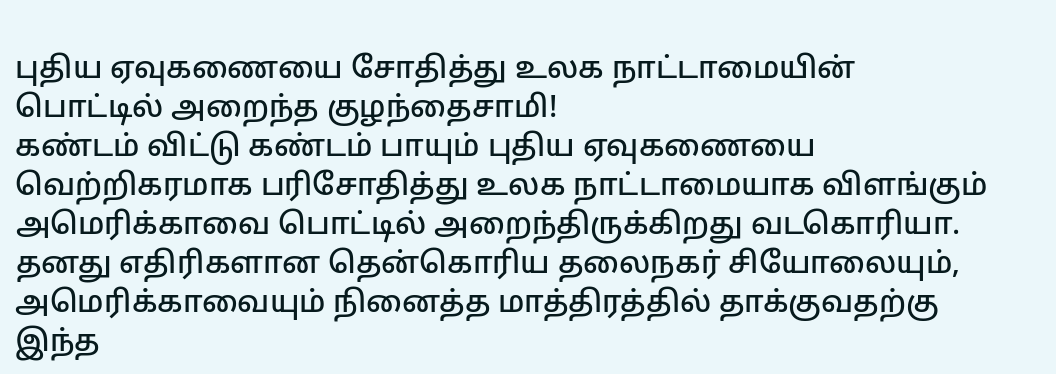புதிய ஏவுகணையை சோதித்து உலக நாட்டாமையின் பொட்டில் அறைந்த குழந்தைசாமி!
கண்டம் விட்டு கண்டம் பாயும் புதிய ஏவுகணையை வெற்றிகரமாக பரிசோதித்து உலக நாட்டாமையாக விளங்கும் அமெரிக்காவை பொட்டில் அறைந்திருக்கிறது வடகொரியா.
தனது எதிரிகளான தென்கொரிய தலைநகர் சியோலையும், அமெரிக்காவையும் நினைத்த மாத்திரத்தில் தாக்குவதற்கு இந்த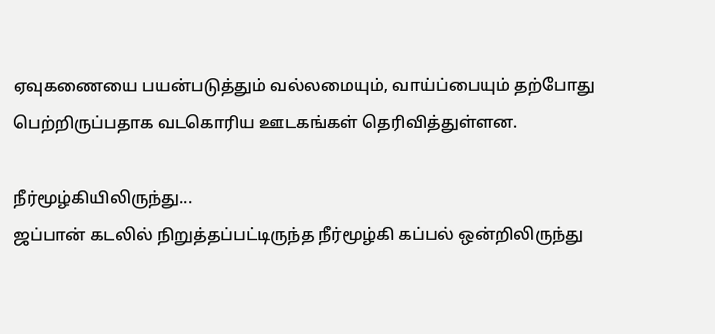ஏவுகணையை பயன்படுத்தும் வல்லமையும், வாய்ப்பையும் தற்போது பெற்றிருப்பதாக வடகொரிய ஊடகங்கள் தெரிவித்துள்ளன.

நீர்மூழ்கியிலிருந்து...
ஜப்பான் கடலில் நிறுத்தப்பட்டிருந்த நீர்மூழ்கி கப்பல் ஒன்றிலிருந்து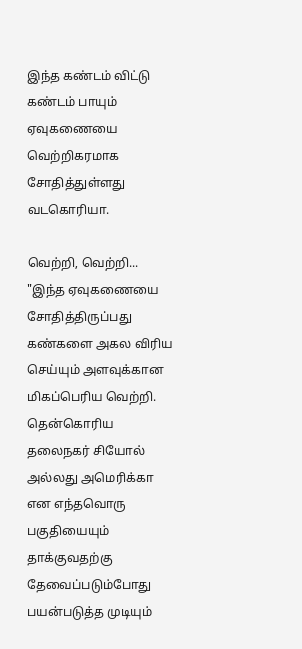இந்த கண்டம் விட்டு கண்டம் பாயும் ஏவுகணையை வெற்றிகரமாக சோதித்துள்ளது வடகொரியா.

வெற்றி, வெற்றி...
"இந்த ஏவுகணையை சோதித்திருப்பது கண்களை அகல விரிய செய்யும் அளவுக்கான மிகப்பெரிய வெற்றி. தென்கொரிய தலைநகர் சியோல் அல்லது அமெரிக்கா என எந்தவொரு பகுதியையும் தாக்குவதற்கு தேவைப்படும்போது பயன்படுத்த முடியும்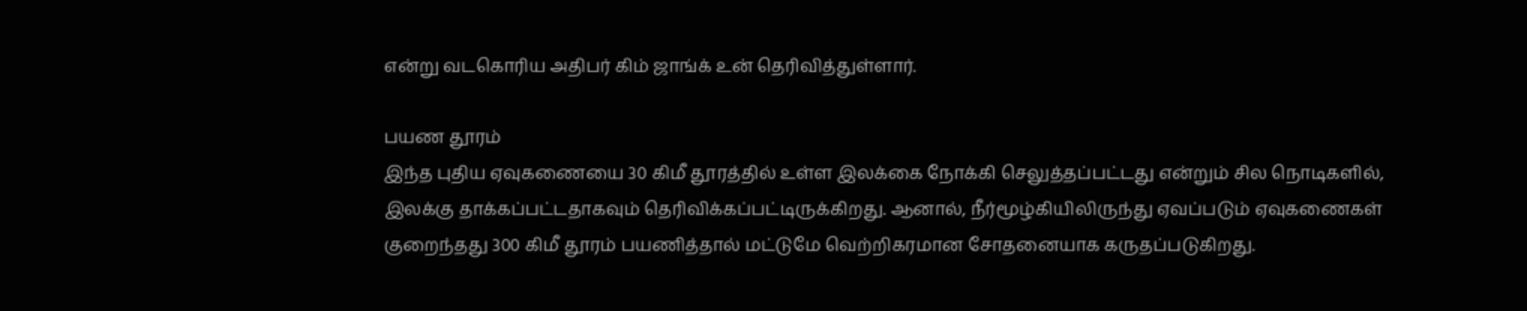என்று வடகொரிய அதிபர் கிம் ஜாங்க் உன் தெரிவித்துள்ளார்.

பயண தூரம்
இந்த புதிய ஏவுகணையை 30 கிமீ தூரத்தில் உள்ள இலக்கை நோக்கி செலுத்தப்பட்டது என்றும் சில நொடிகளில், இலக்கு தாக்கப்பட்டதாகவும் தெரிவிக்கப்பட்டிருக்கிறது. ஆனால், நீர்மூழ்கியிலிருந்து ஏவப்படும் ஏவுகணைகள் குறைந்தது 300 கிமீ தூரம் பயணித்தால் மட்டுமே வெற்றிகரமான சோதனையாக கருதப்படுகிறது.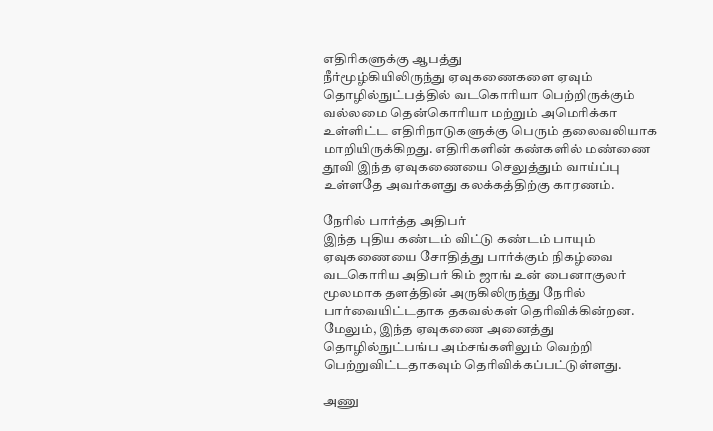எதிரிகளுக்கு ஆபத்து
நீர்மூழ்கியிலிருந்து ஏவுகணைகளை ஏவும் தொழில்நுட்பத்தில் வடகொரியா பெற்றிருக்கும் வல்லமை தென்கொரியா மற்றும் அமெரிக்கா உள்ளிட்ட எதிரிநாடுகளுக்கு பெரும் தலைவலியாக மாறியிருக்கிறது. எதிரிகளின் கண்களில் மண்ணை தூவி இந்த ஏவுகணையை செலுத்தும் வாய்ப்பு உள்ளதே அவர்களது கலக்கத்திற்கு காரணம்.

நேரில் பார்த்த அதிபர்
இந்த புதிய கண்டம் விட்டு கண்டம் பாயும் ஏவுகணையை சோதித்து பார்க்கும் நிகழ்வை வடகொரிய அதிபர் கிம் ஜாங் உன் பைனாகுலர் மூலமாக தளத்தின் அருகிலிருந்து நேரில் பார்வையிட்டதாக தகவல்கள் தெரிவிக்கின்றன. மேலும், இந்த ஏவுகணை அனைத்து தொழில்நுட்பங்ப அம்சங்களிலும் வெற்றி பெற்றுவிட்டதாகவும் தெரிவிக்கப்பட்டுள்ளது.

அணு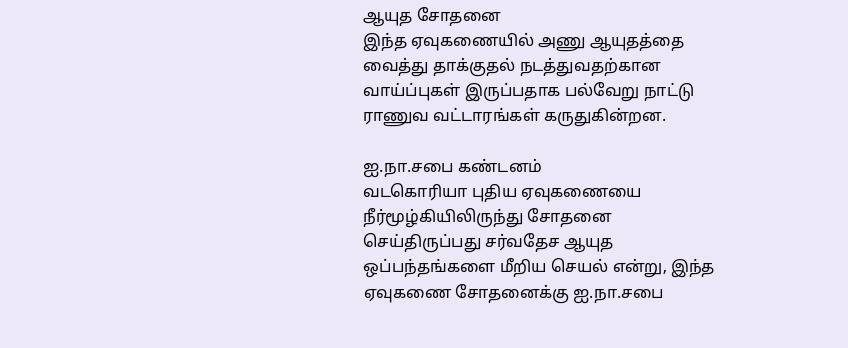ஆயுத சோதனை
இந்த ஏவுகணையில் அணு ஆயுதத்தை வைத்து தாக்குதல் நடத்துவதற்கான வாய்ப்புகள் இருப்பதாக பல்வேறு நாட்டு ராணுவ வட்டாரங்கள் கருதுகின்றன.

ஐ.நா.சபை கண்டனம்
வடகொரியா புதிய ஏவுகணையை நீர்மூழ்கியிலிருந்து சோதனை செய்திருப்பது சர்வதேச ஆயுத ஒப்பந்தங்களை மீறிய செயல் என்று, இந்த ஏவுகணை சோதனைக்கு ஐ.நா.சபை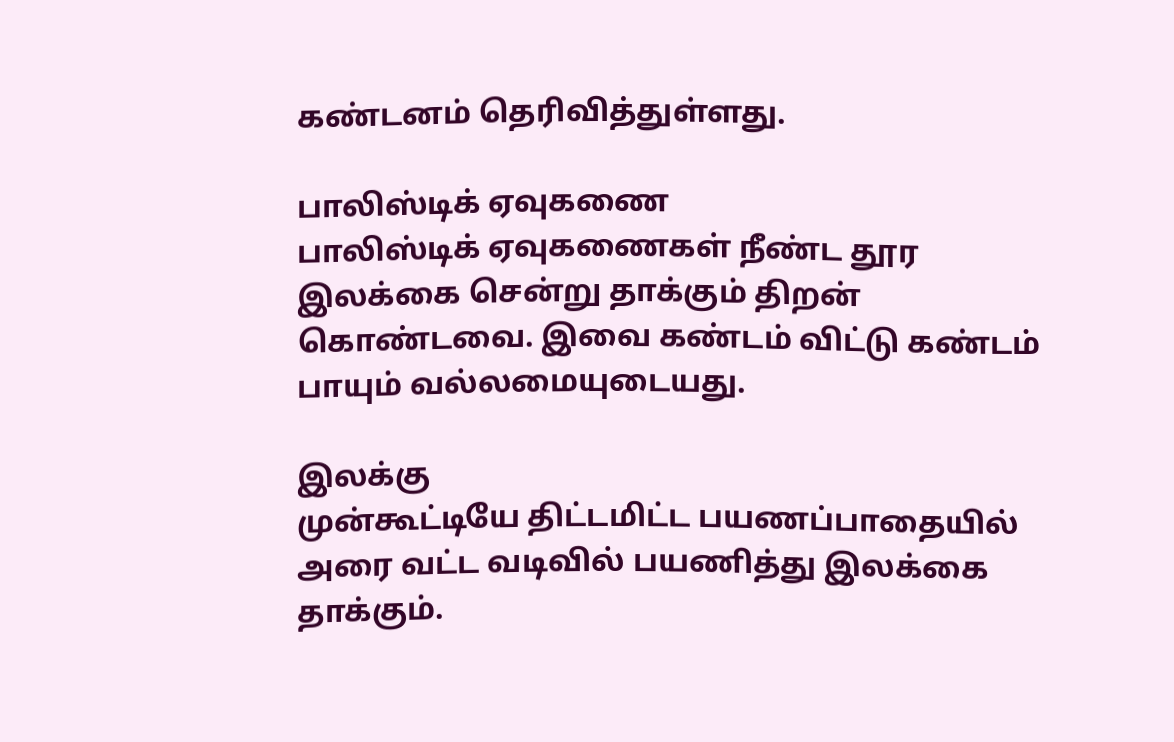கண்டனம் தெரிவித்துள்ளது.

பாலிஸ்டிக் ஏவுகணை
பாலிஸ்டிக் ஏவுகணைகள் நீண்ட தூர இலக்கை சென்று தாக்கும் திறன் கொண்டவை. இவை கண்டம் விட்டு கண்டம் பாயும் வல்லமையுடையது.

இலக்கு
முன்கூட்டியே திட்டமிட்ட பயணப்பாதையில் அரை வட்ட வடிவில் பயணித்து இலக்கை தாக்கும்.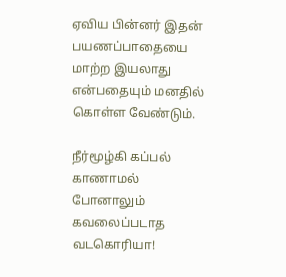ஏவிய பின்னர் இதன் பயணப்பாதையை மாற்ற இயலாது என்பதையும் மனதில் கொள்ள வேண்டும்.

நீர்மூழ்கி கப்பல் காணாமல் போனாலும் கவலைப்படாத வடகொரியா!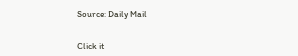Source: Daily Mail


Click it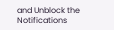and Unblock the Notifications